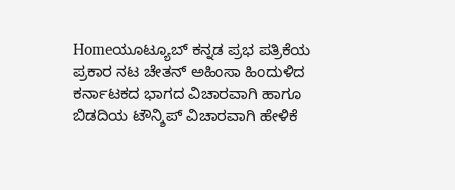Homeಯೂಟ್ಯೂಬ್ ಕನ್ನಡ ಪ್ರಭ ಪತ್ರಿಕೆಯ ಪ್ರಕಾರ ನಟ ಚೇತನ್ ಅಹಿಂಸಾ ಹಿಂದುಳಿದ ಕರ್ನಾಟಕದ ಭಾಗದ ವಿಚಾರವಾಗಿ ಹಾಗೂ ಬಿಡದಿಯ ಟೌನ್ಶಿಪ್ ವಿಚಾರವಾಗಿ ಹೇಳಿಕೆ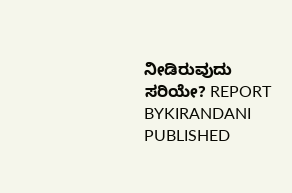ನೀಡಿರುವುದು ಸರಿಯೇ? REPORT BYKIRANDANI PUBLISHED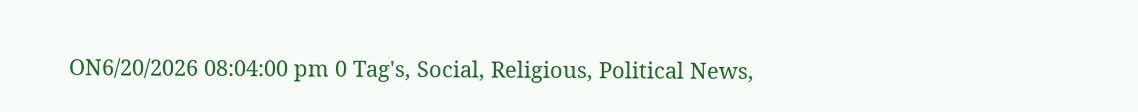ON6/20/2026 08:04:00 pm 0 Tag's, Social, Religious, Political News,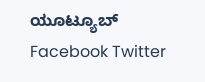ಯೂಟ್ಯೂಬ್ Facebook Twitter